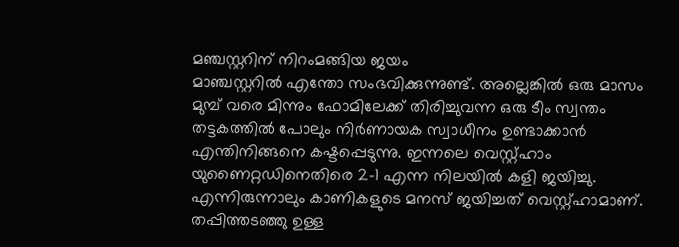മഞ്ചസ്റ്ററിന് നിറംമങ്ങിയ ജയം
മാഞ്ചസ്റ്ററിൽ എന്തോ സംഭവിക്കുന്നുണ്ട്. അല്ലെങ്കിൽ ഒരു മാസം മുമ്പ് വരെ മിന്നും ഫോമിലേക്ക് തിരിച്ചുവന്ന ഒരു ടീം സ്വന്തം തട്ടകത്തിൽ പോലും നിർണായക സ്വാധീനം ഉണ്ടാക്കാൻ എന്തിനിങ്ങനെ കഷ്ടപ്പെടുന്നു. ഇന്നലെ വെസ്റ്റ്ഹാം യുണൈറ്റഡിനെതിരെ 2-1 എന്ന നിലയിൽ കളി ജയിച്ചു. എന്നിരുന്നാലും കാണികളുടെ മനസ് ജയിച്ചത് വെസ്റ്റ്ഹാമാണ്. തപ്പിത്തടഞ്ഞു ഉള്ള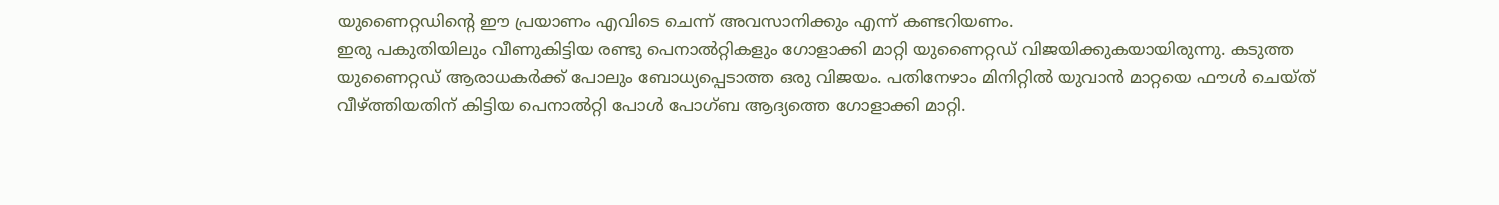യുണൈറ്റഡിന്റെ ഈ പ്രയാണം എവിടെ ചെന്ന് അവസാനിക്കും എന്ന് കണ്ടറിയണം.
ഇരു പകുതിയിലും വീണുകിട്ടിയ രണ്ടു പെനാൽറ്റികളും ഗോളാക്കി മാറ്റി യുണൈറ്റഡ് വിജയിക്കുകയായിരുന്നു. കടുത്ത യുണൈറ്റഡ് ആരാധകർക്ക് പോലും ബോധ്യപ്പെടാത്ത ഒരു വിജയം. പതിനേഴാം മിനിറ്റിൽ യുവാൻ മാറ്റയെ ഫൗൾ ചെയ്ത് വീഴ്ത്തിയതിന് കിട്ടിയ പെനാൽറ്റി പോൾ പോഗ്ബ ആദ്യത്തെ ഗോളാക്കി മാറ്റി.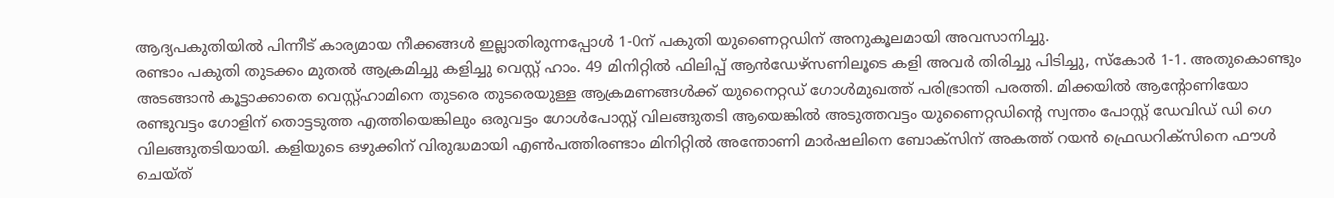ആദ്യപകുതിയിൽ പിന്നീട് കാര്യമായ നീക്കങ്ങൾ ഇല്ലാതിരുന്നപ്പോൾ 1-0ന് പകുതി യുണൈറ്റഡിന് അനുകൂലമായി അവസാനിച്ചു.
രണ്ടാം പകുതി തുടക്കം മുതൽ ആക്രമിച്ചു കളിച്ചു വെസ്റ്റ് ഹാം. 49 മിനിറ്റിൽ ഫിലിപ്പ് ആൻഡേഴ്സണിലൂടെ കളി അവർ തിരിച്ചു പിടിച്ചു, സ്കോർ 1-1. അതുകൊണ്ടും അടങ്ങാൻ കൂട്ടാക്കാതെ വെസ്റ്റ്ഹാമിനെ തുടരെ തുടരെയുള്ള ആക്രമണങ്ങൾക്ക് യുനൈറ്റഡ് ഗോൾമുഖത്ത് പരിഭ്രാന്തി പരത്തി. മിക്കയിൽ ആന്റോണിയോ രണ്ടുവട്ടം ഗോളിന് തൊട്ടടുത്ത എത്തിയെങ്കിലും ഒരുവട്ടം ഗോൾപോസ്റ്റ് വിലങ്ങുതടി ആയെങ്കിൽ അടുത്തവട്ടം യുണൈറ്റഡിന്റെ സ്വന്തം പോസ്റ്റ് ഡേവിഡ് ഡി ഗെ വിലങ്ങുതടിയായി. കളിയുടെ ഒഴുക്കിന് വിരുദ്ധമായി എൺപത്തിരണ്ടാം മിനിറ്റിൽ അന്തോണി മാർഷലിനെ ബോക്സിന് അകത്ത് റയൻ ഫ്രെഡറിക്സിനെ ഫൗൾ ചെയ്ത്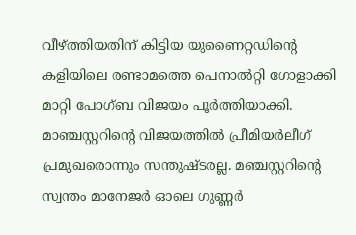വീഴ്ത്തിയതിന് കിട്ടിയ യുണൈറ്റഡിന്റെ കളിയിലെ രണ്ടാമത്തെ പെനാൽറ്റി ഗോളാക്കി മാറ്റി പോഗ്ബ വിജയം പൂർത്തിയാക്കി.
മാഞ്ചസ്റ്ററിന്റെ വിജയത്തിൽ പ്രീമിയർലീഗ് പ്രമുഖരൊന്നും സന്തുഷ്ടരല്ല. മഞ്ചസ്റ്ററിന്റെ സ്വന്തം മാനേജർ ഓലെ ഗുണ്ണർ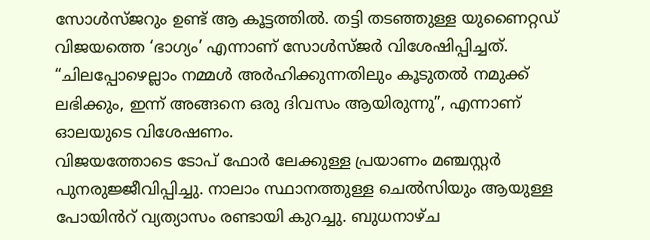സോൾസ്ജറും ഉണ്ട് ആ കൂട്ടത്തിൽ. തട്ടി തടഞ്ഞുള്ള യുണൈറ്റഡ് വിജയത്തെ ‘ഭാഗ്യം’ എന്നാണ് സോൾസ്ജർ വിശേഷിപ്പിച്ചത്. “ചിലപ്പോഴെല്ലാം നമ്മൾ അർഹിക്കുന്നതിലും കൂടുതൽ നമുക്ക് ലഭിക്കും, ഇന്ന് അങ്ങനെ ഒരു ദിവസം ആയിരുന്നു”, എന്നാണ് ഓലയുടെ വിശേഷണം.
വിജയത്തോടെ ടോപ് ഫോർ ലേക്കുള്ള പ്രയാണം മഞ്ചസ്റ്റർ പുനരുജ്ജീവിപ്പിച്ചു. നാലാം സ്ഥാനത്തുള്ള ചെൽസിയും ആയുള്ള പോയിൻറ് വ്യത്യാസം രണ്ടായി കുറച്ചു. ബുധനാഴ്ച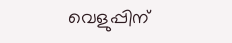വെളുപ്പിന്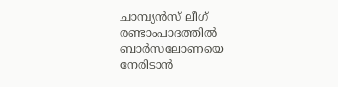ചാമ്പ്യൻസ് ലീഗ് രണ്ടാംപാദത്തിൽ ബാർസലോണയെ നേരിടാൻ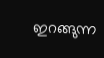ഇറങ്ങുന്ന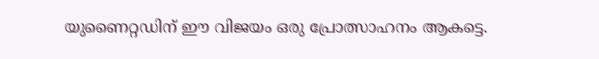യുണൈറ്റഡിന് ഈ വിജയം ഒരു പ്രോത്സാഹനം ആകട്ടെ.